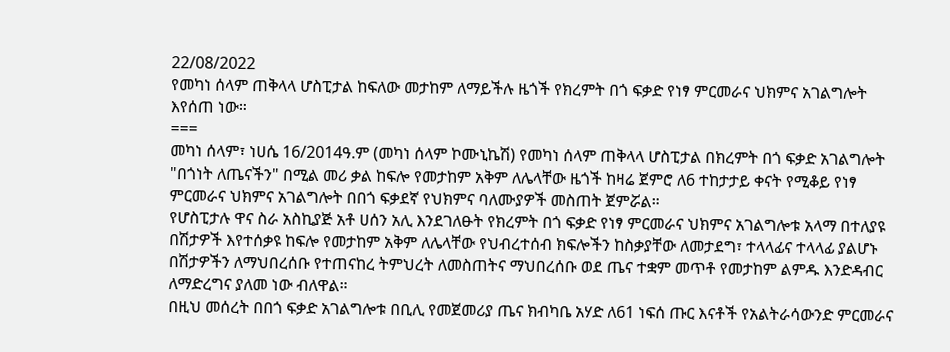22/08/2022
የመካነ ሰላም ጠቅላላ ሆስፒታል ከፍለው መታከም ለማይችሉ ዜጎች የክረምት በጎ ፍቃድ የነፃ ምርመራና ህክምና አገልግሎት እየሰጠ ነው።
===
መካነ ሰላም፣ ነሀሴ 16/2014ዓ.ም (መካነ ሰላም ኮሙኒኬሽ) የመካነ ሰላም ጠቅላላ ሆስፒታል በክረምት በጎ ፍቃድ አገልግሎት "በጎነት ለጤናችን" በሚል መሪ ቃል ከፍሎ የመታከም አቅም ለሌላቸው ዜጎች ከዛሬ ጀምሮ ለ6 ተከታታይ ቀናት የሚቆይ የነፃ ምርመራና ህክምና አገልግሎት በበጎ ፍቃደኛ የህክምና ባለሙያዎች መስጠት ጀምሯል።
የሆስፒታሉ ዋና ስራ አስኪያጅ አቶ ሀሰን አሊ እንደገለፁት የክረምት በጎ ፍቃድ የነፃ ምርመራና ህክምና አገልግሎቱ አላማ በተለያዩ በሽታዎች እየተሰቃዩ ከፍሎ የመታከም አቅም ለሌላቸው የህብረተሰብ ክፍሎችን ከስቃያቸው ለመታደግ፣ ተላላፊና ተላላፊ ያልሆኑ በሽታዎችን ለማህበረሰቡ የተጠናከረ ትምህረት ለመስጠትና ማህበረሰቡ ወደ ጤና ተቋም መጥቶ የመታከም ልምዱ እንድዳብር ለማድረግና ያለመ ነው ብለዋል።
በዚህ መሰረት በበጎ ፍቃድ አገልግሎቱ በቢሊ የመጀመሪያ ጤና ክብካቤ አሃድ ለ61 ነፍሰ ጡር እናቶች የአልትራሳውንድ ምርመራና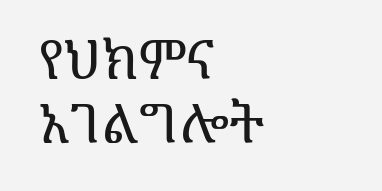የህክምና አገልግሎት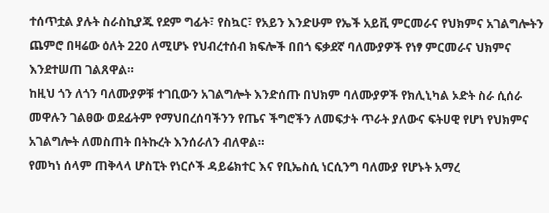ተሰጥቷል ያሉት ስራስኪያጁ የደም ግፊት፣ የስኳር፣ የአይን እንድሁም የኤች አይቪ ምርመራና የህክምና አገልግሎትን ጨምሮ በዛሬው ዕለት 220 ለሚሆኑ የህብረተሰብ ክፍሎች በበጎ ፍቃደኛ ባለሙያዎች የነፃ ምርመራና ህክምና እንደተሠጠ ገልጸዋል።
ከዚህ ጎን ለጎን ባለሙያዎቹ ተገቢውን አገልግሎት እንድሰጡ በህክም ባለሙያዎች የክሊኒካል ኦድት ስራ ሲሰራ መዋሉን ገልፀው ወደፊትም የማህበረሰባችንን የጤና ችግሮችን ለመፍታት ጥራት ያለውና ፍትሀዊ የሆነ የህክምና አገልግሎት ለመስጠት በትኩረት እንሰራለን ብለዋል።
የመካነ ሰላም ጠቅላላ ሆስፒት የነርሶች ዳይሬክተር እና የቢኤስሲ ነርሲንግ ባለሙያ የሆኑት አማረ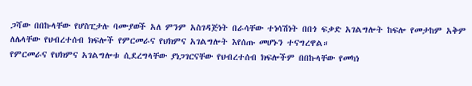ጋሻው በበኩላቸው የሆስፒታሉ ባሙያወች አለ ምንም አስገዳጅነት በራሳቸው ተነሳሽነት በበጎ ፍቃድ አገልግሎት ከፍሎ የመታከም አቅም ለሌላቸው የህብረተሰብ ክፍሎች የምርመራና የህክምና አገልግሎት እየሰጡ መሆኑን ተናግረዋል።
የምርመራና የህክምና አገልግሎቱ ሲደረግላቸው ያነጋገርናቸው የህብረተሰብ ክፍሎችም በበኩላቸው የመካነ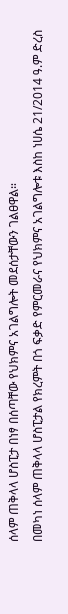ሰላም ጠቅላላ ሆስፒታ በነፃ በሰጣቸው የህክምና አገልግሎት መደሰታቸውን ገልፀዋል።
በመካነ ሰላም ጠቅላላ ሆስፒታል የክረምት በጎ ፍቃድ የምርመራና የህክምና አገልግሎቱ እስከ ነሀሴ 21/2014 ዓ.ም ድረስ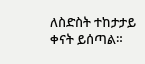ለስድስት ተከታታይ ቀናት ይሰጣል።